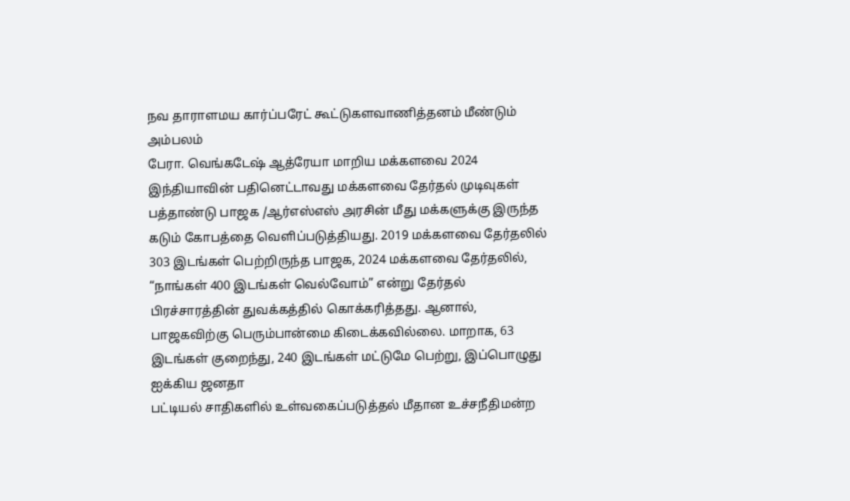நவ தாராளமய கார்ப்பரேட் கூட்டுகளவாணித்தனம் மீண்டும் அம்பலம்
பேரா. வெங்கடேஷ் ஆத்ரேயா மாறிய மக்களவை 2024 இந்தியாவின் பதினெட்டாவது மக்களவை தேர்தல் முடிவுகள் பத்தாண்டு பாஜக /ஆர்எஸ்எஸ் அரசின் மீது மக்களுக்கு இருந்த கடும் கோபத்தை வெளிப்படுத்தியது. 2019 மக்களவை தேர்தலில் 303 இடங்கள் பெற்றிருந்த பாஜக, 2024 மக்களவை தேர்தலில், “நாங்கள் 400 இடங்கள் வெல்வோம்” என்று தேர்தல் பிரச்சாரத்தின் துவக்கத்தில் கொக்கரித்தது. ஆனால், பாஜகவிற்கு பெரும்பான்மை கிடைக்கவில்லை. மாறாக, 63 இடங்கள் குறைந்து, 240 இடங்கள் மட்டுமே பெற்று, இப்பொழுது ஐக்கிய ஜனதா
பட்டியல் சாதிகளில் உள்வகைப்படுத்தல் மீதான உச்சநீதிமன்ற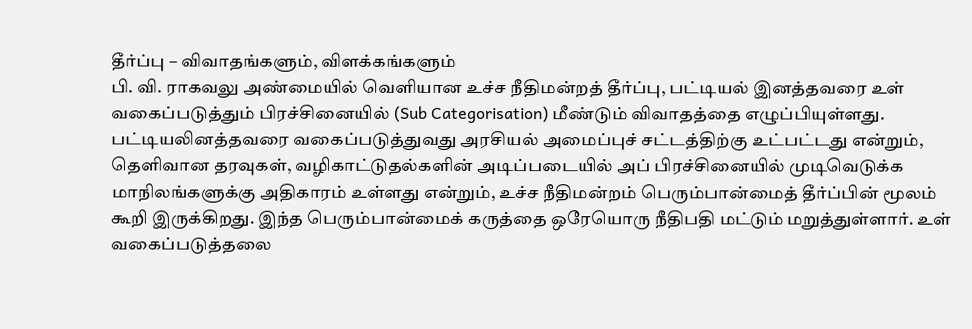தீர்ப்பு – விவாதங்களும், விளக்கங்களும்
பி. வி. ராகவலு அண்மையில் வெளியான உச்ச நீதிமன்றத் தீர்ப்பு, பட்டியல் இனத்தவரை உள் வகைப்படுத்தும் பிரச்சினையில் (Sub Categorisation) மீண்டும் விவாதத்தை எழுப்பியுள்ளது. பட்டியலினத்தவரை வகைப்படுத்துவது அரசியல் அமைப்புச் சட்டத்திற்கு உட்பட்டது என்றும், தெளிவான தரவுகள், வழிகாட்டுதல்களின் அடிப்படையில் அப் பிரச்சினையில் முடிவெடுக்க மாநிலங்களுக்கு அதிகாரம் உள்ளது என்றும், உச்ச நீதிமன்றம் பெரும்பான்மைத் தீர்ப்பின் மூலம் கூறி இருக்கிறது. இந்த பெரும்பான்மைக் கருத்தை ஒரேயொரு நீதிபதி மட்டும் மறுத்துள்ளார். உள் வகைப்படுத்தலை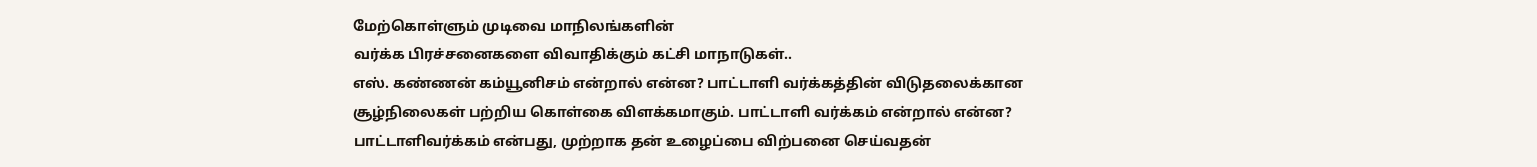மேற்கொள்ளும் முடிவை மாநிலங்களின்
வர்க்க பிரச்சனைகளை விவாதிக்கும் கட்சி மாநாடுகள்..
எஸ். கண்ணன் கம்யூனிசம் என்றால் என்ன? பாட்டாளி வர்க்கத்தின் விடுதலைக்கான சூழ்நிலைகள் பற்றிய கொள்கை விளக்கமாகும். பாட்டாளி வர்க்கம் என்றால் என்ன? பாட்டாளிவர்க்கம் என்பது, முற்றாக தன் உழைப்பை விற்பனை செய்வதன்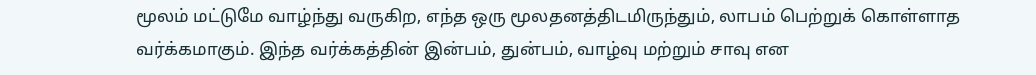மூலம் மட்டுமே வாழ்ந்து வருகிற, எந்த ஒரு மூலதனத்திடமிருந்தும், லாபம் பெற்றுக் கொள்ளாத வர்க்கமாகும். இந்த வர்க்கத்தின் இன்பம், துன்பம், வாழ்வு மற்றும் சாவு என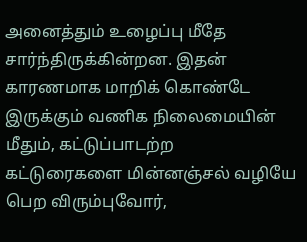அனைத்தும் உழைப்பு மீதே சார்ந்திருக்கின்றன. இதன் காரணமாக மாறிக் கொண்டே இருக்கும் வணிக நிலைமையின் மீதும், கட்டுப்பாடற்ற
கட்டுரைகளை மின்னஞ்சல் வழியே பெற விரும்புவோர்,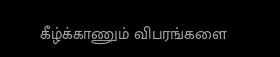கீழ்க்காணும் விபரங்களை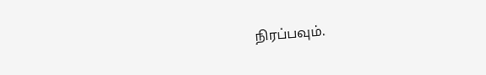நிரப்பவும்.